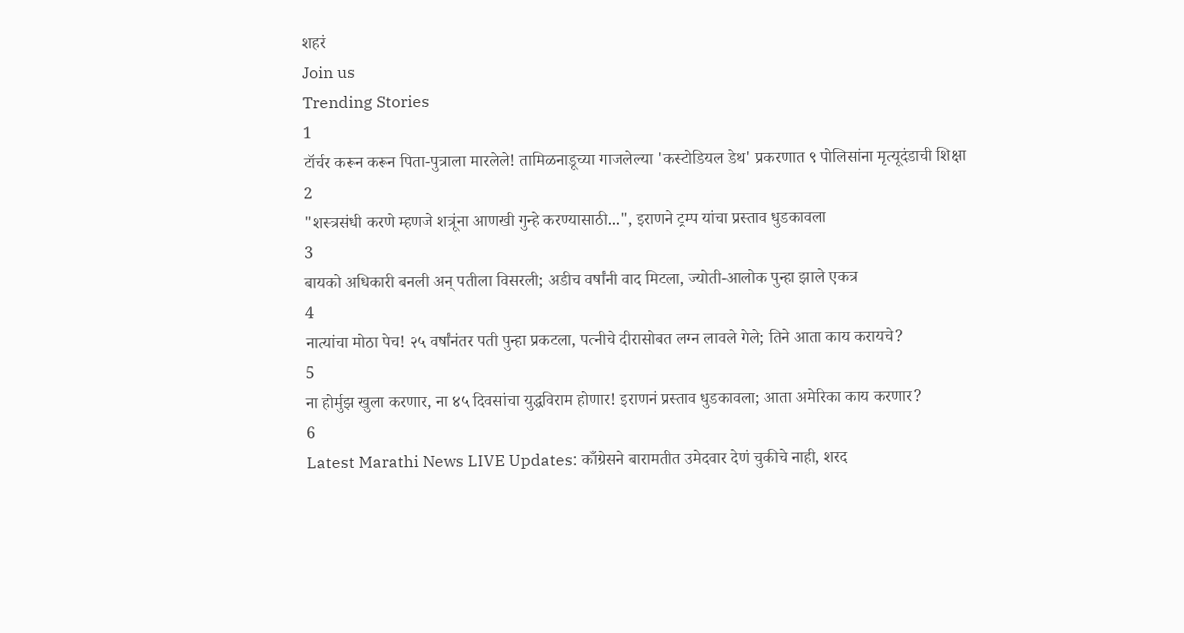शहरं
Join us
Trending Stories
1
टॉर्चर करून करून पिता-पुत्राला मारलेले! तामिळनाडूच्या गाजलेल्या 'कस्टोडियल डेथ' प्रकरणात ९ पोलिसांना मृत्यूदंडाची शिक्षा
2
"शस्त्रसंधी करणे म्हणजे शत्रूंना आणखी गुन्हे करण्यासाठी...", इराणने ट्रम्प यांचा प्रस्ताव धुडकावला
3
बायको अधिकारी बनली अन् पतीला विसरली; अडीच वर्षांनी वाद मिटला, ज्योती-आलोक पुन्हा झाले एकत्र
4
नात्यांचा मोठा पेच! २५ वर्षांनंतर पती पुन्हा प्रकटला, पत्नीचे दीरासोबत लग्न लावले गेले; तिने आता काय करायचे?
5
ना होर्मुझ खुला करणार, ना ४५ दिवसांचा युद्धविराम होणार! इराणनं प्रस्ताव धुडकावला; आता अमेरिका काय करणार?
6
Latest Marathi News LIVE Updates: काँग्रेसने बारामतीत उमेदवार देणं चुकीचे नाही, शरद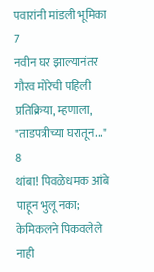पवारांनी मांडली भूमिका
7
नवीन घर झाल्यानंतर गौरव मोरेची पहिली प्रतिक्रिया, म्हणाला, "ताडपत्रीच्या घरातून..."
8
थांबा! पिवळेधमक आंबे पाहून भुलू नका; केमिकलने पिकवलेले नाही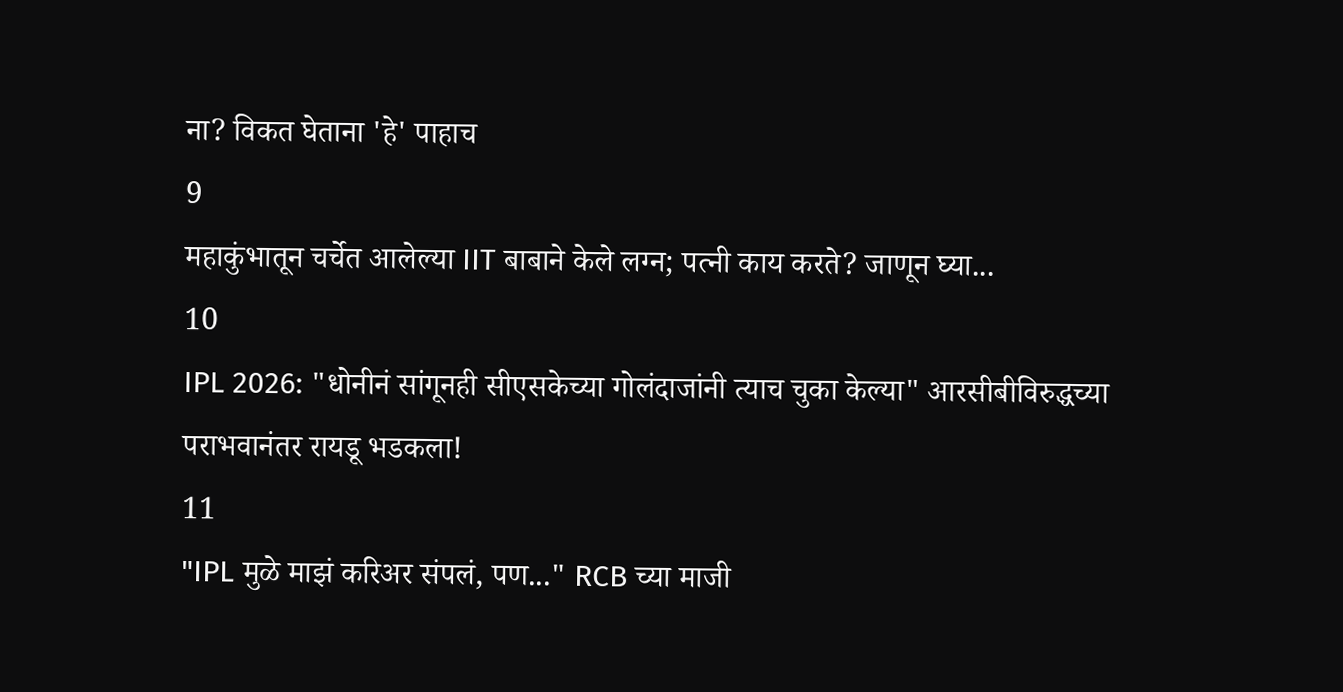ना? विकत घेताना 'हे' पाहाच
9
महाकुंभातून चर्चेत आलेल्या IIT बाबाने केले लग्न; पत्नी काय करते? जाणून घ्या...
10
IPL 2026: "धोनीनं सांगूनही सीएसकेच्या गोलंदाजांनी त्याच चुका केल्या" आरसीबीविरुद्धच्या पराभवानंतर रायडू भडकला!
11
"IPL मुळे माझं करिअर संपलं, पण..." RCB च्या माजी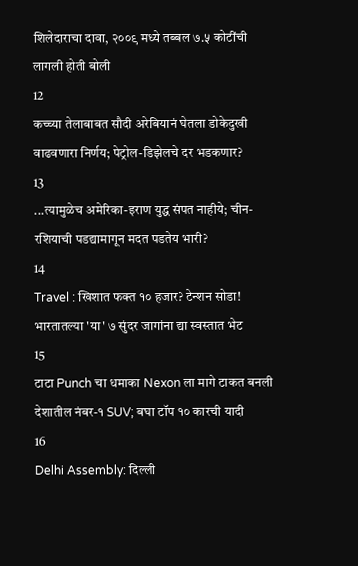शिलेदाराचा दावा, २००९ मध्ये तब्बल ७.५ कोटींची लागली होती बोली
12
कच्च्या तेलाबाबत सौदी अरेबियानं घेतला डोकेदुखी वाढवणारा निर्णय; पेट्रोल-डिझेलचे दर भडकणार?
13
...त्यामुळेच अमेरिका-इराण युद्ध संपत नाहीये; चीन-रशियाची पडद्यामागून मदत पडतेय भारी?
14
Travel : खिशात फक्त १० हजार? टेन्शन सोडा! भारतातल्या 'या' ७ सुंदर जागांना द्या स्वस्तात भेट
15
टाटा Punch चा धमाका Nexon ला मागे टाकत बनली देशातील नंबर-१ SUV; बघा टॉप १० कारची यादी
16
Delhi Assembly: दिल्ली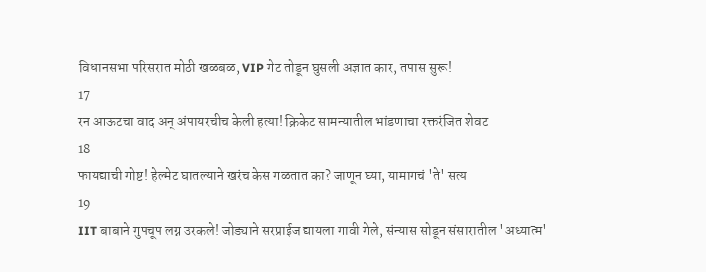विधानसभा परिसरात मोठी खळबळ, VIP गेट तोडून घुसली अज्ञात कार, तपास सुरू!
17
रन आऊटचा वाद अन् अंपायरचीच केली हत्या! क्रिकेट सामन्यातील भांडणाचा रक्तरंजित शेवट
18
फायद्याची गोष्ट! हेल्मेट घातल्याने खरंच केस गळतात का? जाणून घ्या, यामागचं 'ते' सत्य
19
IIT बाबाने गुपचूप लग्न उरकले! जोड्याने सरप्राईज द्यायला गावी गेले, संन्यास सोडून संसारातील 'अध्यात्म'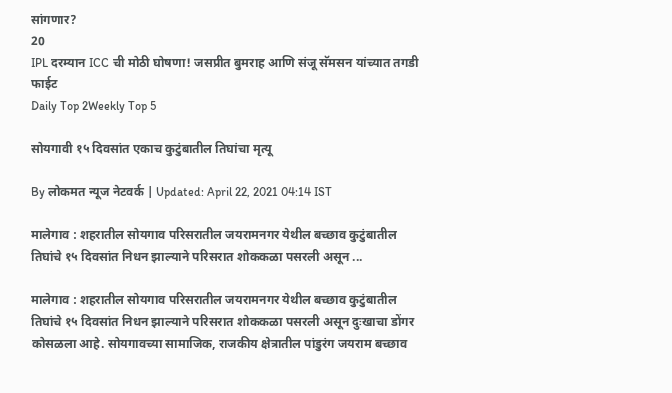सांगणार?
20
IPL दरम्यान ICC ची मोठी घोषणा! जसप्रीत बुमराह आणि संजू सॅमसन यांच्यात तगडी फाईट
Daily Top 2Weekly Top 5

सोयगावी १५ दिवसांत एकाच कुटुंबातील तिघांचा मृत्यू

By लोकमत न्यूज नेटवर्क | Updated: April 22, 2021 04:14 IST

मालेगाव : शहरातील सोयगाव परिसरातील जयरामनगर येथील बच्छाव कुटुंबातील तिघांचे १५ दिवसांत निधन झाल्याने परिसरात शोककळा पसरली असून ...

मालेगाव : शहरातील सोयगाव परिसरातील जयरामनगर येथील बच्छाव कुटुंबातील तिघांचे १५ दिवसांत निधन झाल्याने परिसरात शोककळा पसरली असून दुःखाचा डोंगर कोसळला आहे. सोयगावच्या सामाजिक, राजकीय क्षेत्रातील पांडुरंग जयराम बच्छाव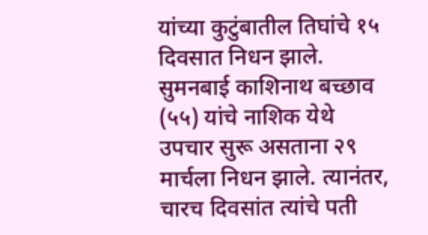यांच्या कुटुंबातील तिघांचे १५ दिवसात निधन झाले. सुमनबाई काशिनाथ बच्छाव (५५) यांचे नाशिक येथे उपचार सुरू असताना २९ मार्चला निधन झाले. त्यानंतर, चारच दिवसांत त्यांचे पती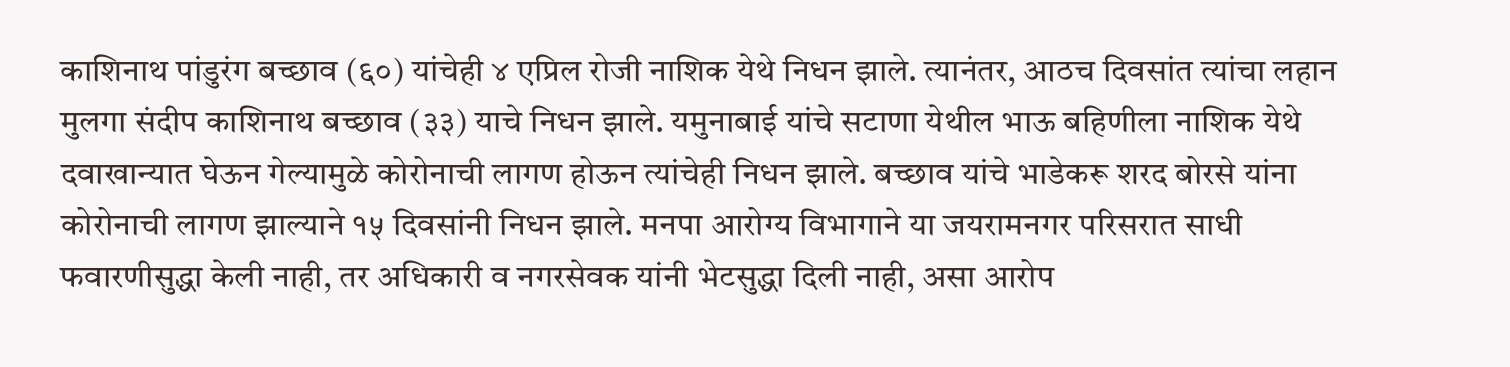काशिनाथ पांडुरंग बच्छाव (६०) यांचेही ४ एप्रिल रोजी नाशिक येथे निधन झाले. त्यानंतर, आठच दिवसांत त्यांचा लहान मुलगा संदीप काशिनाथ बच्छाव (३३) याचे निधन झाले. यमुनाबाई यांचे सटाणा येथील भाऊ बहिणीला नाशिक येथे दवाखान्यात घेऊन गेल्यामुळे कोरोनाची लागण होऊन त्यांचेही निधन झाले. बच्छाव यांचे भाडेकरू शरद बोरसे यांना कोरोनाची लागण झाल्याने १५ दिवसांनी निधन झाले. मनपा आरोग्य विभागाने या जयरामनगर परिसरात साधी फवारणीसुद्धा केली नाही, तर अधिकारी व नगरसेवक यांनी भेटसुद्धा दिली नाही, असा आरोप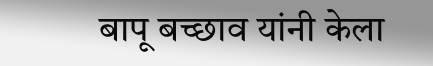बापू बच्छाव यांनी केला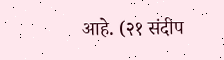आहे. (२१ संदीप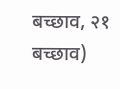बच्छाव, २१ बच्छाव)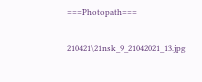===Photopath===

210421\21nsk_9_21042021_13.jpg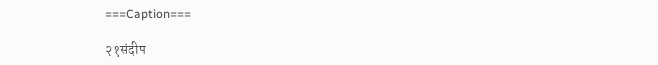===Caption===

२१संदीप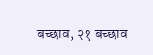बच्छाव, २१ बच्छाव